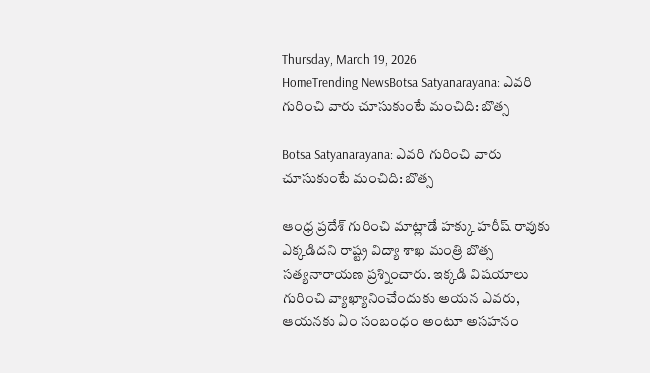Thursday, March 19, 2026
HomeTrending NewsBotsa Satyanarayana: ఎవరి గురించి వారు చూసుకుంటే మంచిది: బొత్స

Botsa Satyanarayana: ఎవరి గురించి వారు చూసుకుంటే మంచిది: బొత్స

ఆంధ్ర ప్రదేశ్ గురించి మాట్లాడే హక్కు హరీష్ రావుకు ఎక్కడిదని రాష్ట్ర విద్యా శాఖ మంత్రి బొత్స సత్యనారాయణ ప్రశ్నించారు. ఇక్కడి విషయాలు గురించి వ్యాఖ్యానించేందుకు అయన ఎవరు, ఆయనకు ఏం సంబంధం అంటూ అసహనం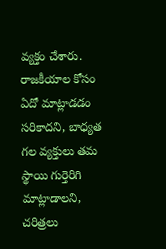వ్యక్తం చేశారు. రాజకీయాల కోసం ఏదో మాట్లాడడం సరికాదని, బాధ్యత గల వ్యక్తులు తమ స్థాయి గుర్తెరిగి మాట్లాడాలని, చరిత్రలు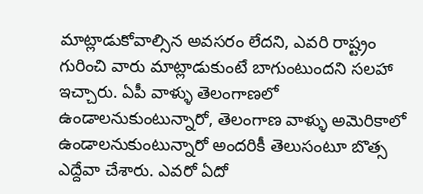మాట్లాడుకోవాల్సిన అవసరం లేదని, ఎవరి రాష్ట్రం గురించి వారు మాట్లాడుకుంటే బాగుంటుందని సలహా ఇచ్చారు. ఏపీ వాళ్ళు తెలంగాణలో ఉండాలనుకుంటున్నారో, తెలంగాణ వాళ్ళు అమెరికాలో ఉండాలనుకుంటున్నారో అందరికీ తెలుసంటూ బొత్స ఎద్దేవా చేశారు. ఎవరో ఏదో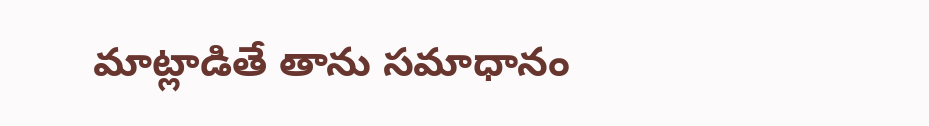మాట్లాడితే తాను సమాధానం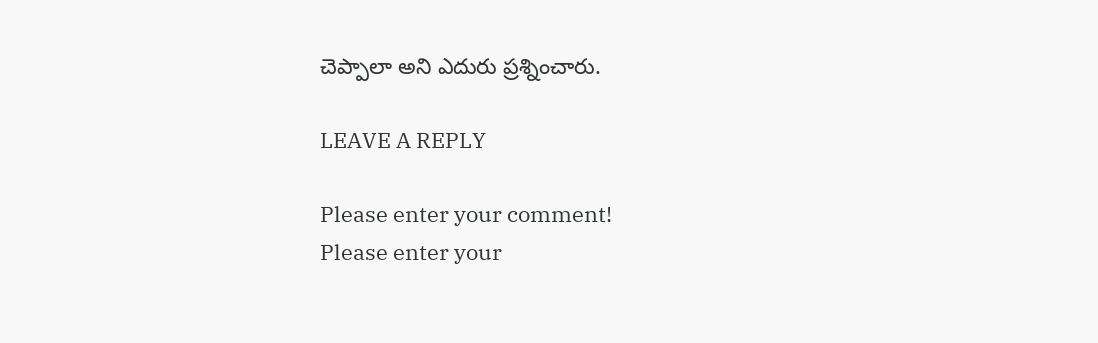చెప్పాలా అని ఎదురు ప్రశ్నించారు.

LEAVE A REPLY

Please enter your comment!
Please enter your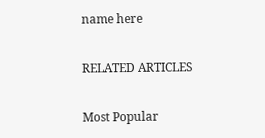name here

RELATED ARTICLES

Most Popular